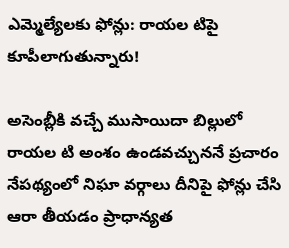ఎమ్మెల్యేలకు ఫోన్లు: రాయల టిపై కూపీలాగుతున్నారు!

అసెంబ్లీకి వచ్చే ముసాయిదా బిల్లులో రాయల టి అంశం ఉండవచ్చుననే ప్రచారం నేపథ్యంలో నిఘా వర్గాలు దీనిపై ఫోన్లు చేసి ఆరా తీయడం ప్రాధాన్యత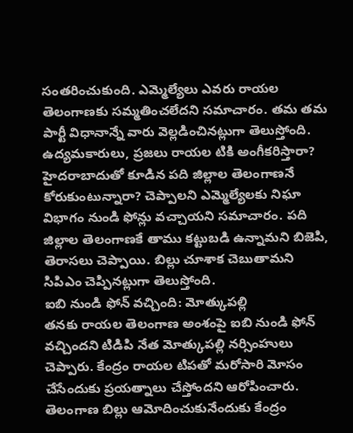సంతరించుకుంది. ఎమ్మెల్యేలు ఎవరు రాయల తెలంగాణకు సమ్మతించలేదని సమాచారం. తమ తమ పార్టీ విధానాన్నే వారు వెల్లడించినట్లుగా తెలుస్తోంది.
ఉద్యమకారులు, ప్రజలు రాయల టికి అంగీకరిస్తారా? హైదరాబాదుతో కూడిన పది జిల్లాల తెలంగాణనే కోరుకుంటున్నారా? చెప్పాలని ఎమ్మెల్యేలకు నిఘా విభాగం నుండి ఫోన్లు వచ్చాయని సమాచారం. పది జిల్లాల తెలంగాణకే తాము కట్టుబడి ఉన్నామని బిజెపి, తెరాసలు చెప్పాయి. బిల్లు చూశాక చెబుతామని సిపిఎం చెప్పినట్లుగా తెలుస్తోంది.
ఐబి నుండి ఫోన్ వచ్చింది: మోత్కుపల్లి
తనకు రాయల తెలంగాణ అంశంపై ఐబి నుండి ఫోన్ వచ్చిందని టిడిపి నేత మోత్కుపల్లి నర్సింహులు చెప్పారు. కేంద్రం రాయల టిపతో మరోసారి మోసం చేసేందుకు ప్రయత్నాలు చేస్తోందని ఆరోపించారు. తెలంగాణ బిల్లు ఆమోదించుకునేందుకు కేంద్రం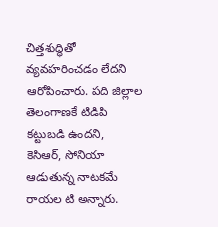చిత్తశుద్ధితో వ్యవహరించడం లేదని ఆరోపించారు. పది జిల్లాల తెలంగాణకే టిడిపి కట్టుబడి ఉందని, కెసిఆర్, సోనియా ఆడుతున్న నాటకమే రాయల టి అన్నారు.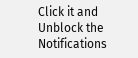Click it and Unblock the Notifications